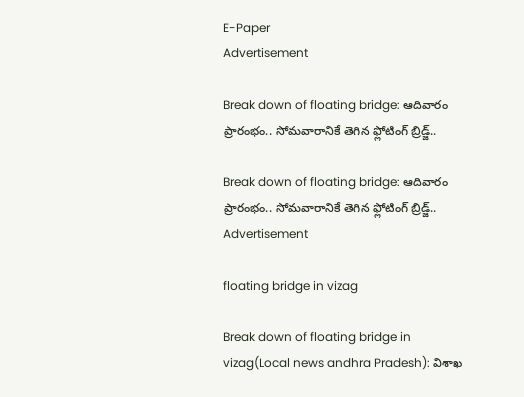E-Paper
Advertisement

Break down of floating bridge: ఆదివారం ప్రారంభం.. సోమవారానికే తెగిన ఫ్లోటింగ్‌ బ్రిడ్జ్..

Break down of floating bridge: ఆదివారం ప్రారంభం.. సోమవారానికే తెగిన ఫ్లోటింగ్‌ బ్రిడ్జ్..
Advertisement

floating bridge in vizag

Break down of floating bridge in vizag(Local news andhra Pradesh): విశాఖ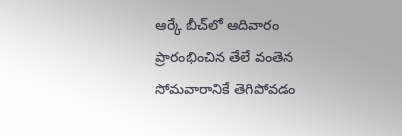ఆర్కే బీచ్‌లో ఆదివారం ప్రారంభించిన తేలే వంతెన సోమవారానికే తెగిపోవడం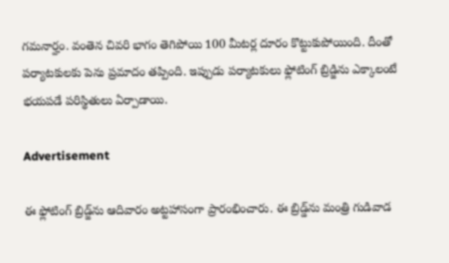గమనార్హం. వంతెన చివరి భాగం తెగిపోయి 100 మీటర్ల దూరం కొట్టుకుపోయింది. దీంతో పర్యాటకులకు పెను ప్రమాదం తప్పింది. ఇప్పుడు పర్యాటకులు ఫ్లోటింగ్‌ బ్రిడ్జిను ఎక్కాలంటే భయపడే పరిస్థితులు ఏర్పాడాయి.

Advertisement

ఈ ఫ్లోటింగ్‌ బ్రిడ్జ్‌ను ఆదివారం అట్టహాసంగా ప్రారంభించారు. ఈ బ్రిడ్డ్‌ను మంత్రి గుడివాడ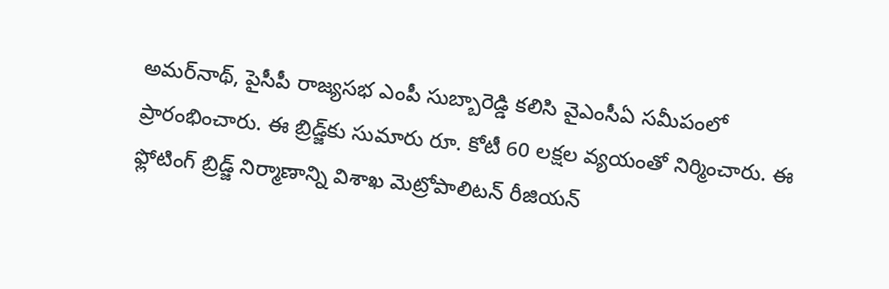అమర్‌నాథ్‌, పైసీపీ రాజ్యసభ ఎంపీ సుబ్బారెడ్డి కలిసి వైఎంసీఏ సమీపంలో ప్రారంభించారు. ఈ బ్రిడ్జ్‌కు సుమారు రూ. కోటీ 60 లక్షల వ్యయంతో నిర్మించారు. ఈ ఫ్లోటింగ్‌ బ్రిడ్జ్‌ నిర్మాణాన్ని విశాఖ మెట్రోపాలిటన్‌ రీజియన్‌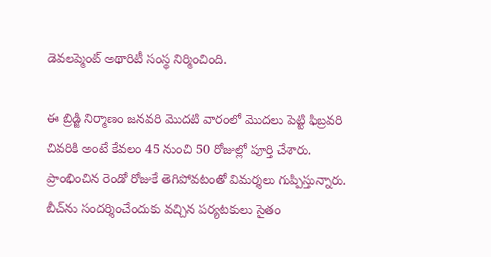డెవలప్మెంట్‌ అథారిటీ సంస్థ నిర్మించింది.

ఈ బ్రిడ్జి నిర్మాణం జనవరి మొదటి వారంలో మొదలు పెట్టి ఫిబ్రవరి చివరికి అంటే కేవలం 45 నుంచి 50 రోజుల్లో పూర్తి చేశారు. ప్రాంభించిన రెండో రోజుకే తెగిపోవటంతో విమర్శలు గుప్పిస్తున్నారు. బీచ్‌ను సందర్శించేందుకు వచ్చిన పర్యటకులు సైతం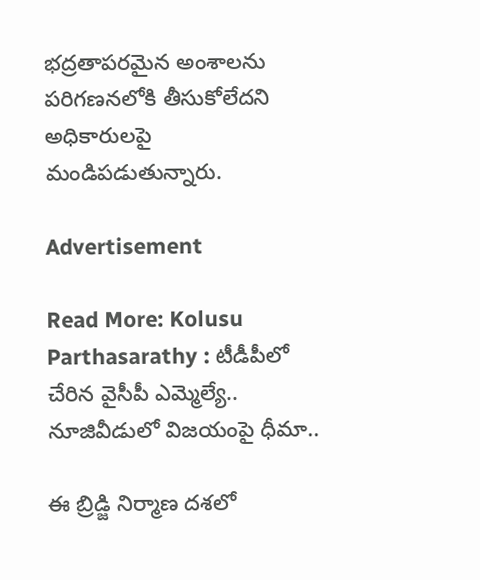భద్రతాపరమైన అంశాలను పరిగణనలోకి తీసుకోలేదని అధికారులపై మండిపడుతున్నారు.

Advertisement

Read More: Kolusu Parthasarathy : టీడీపీలో చేరిన వైసీపీ ఎమ్మెల్యే.. నూజివీడులో విజయంపై ధీమా..

ఈ బ్రిడ్జి నిర్మాణ దశలో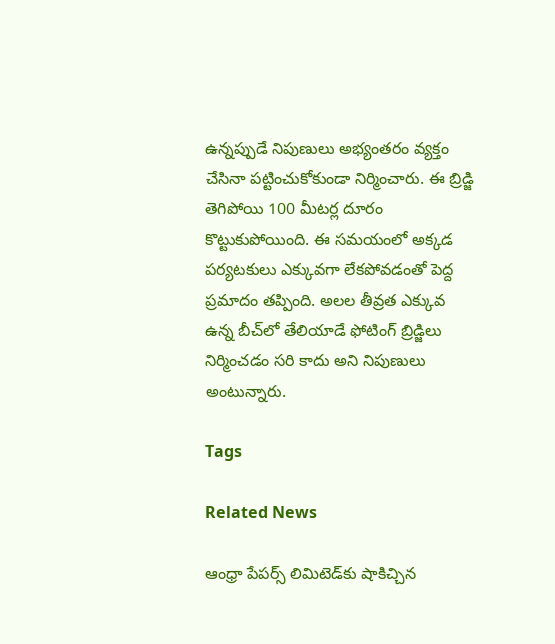ఉన్నప్పుడే నిపుణులు అభ్యంతరం వ్యక్తం చేసినా పట్టించుకోకుండా నిర్మించారు. ఈ బ్రిడ్జి తెగిపోయి 100 మీటర్ల దూరం కొట్టుకుపోయింది. ఈ సమయంలో అక్కడ పర్యటకులు ఎక్కువగా లేకపోవడంతో పెద్ద ప్రమాదం తప్పింది. అలల తీవ్రత ఎక్కువ ఉన్న బీచ్‌లో తేలియాడే ఫోటింగ్‌ బ్రిడ్జిలు నిర్మించడం సరి కాదు అని నిపుణులు అంటున్నారు.

Tags

Related News

ఆంధ్రా పేపర్స్ లిమిటెడ్‌కు షాకిచ్చిన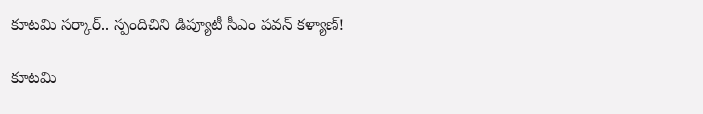కూటమి సర్కార్.. స్పందిచిని డిప్యూటీ సీఎం పవన్ కళ్యాణ్!

కూటమి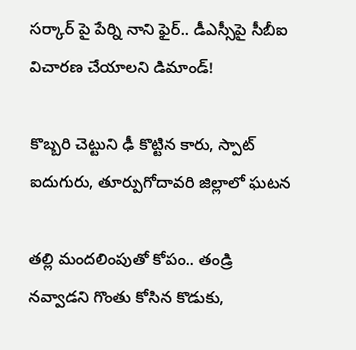సర్కార్ పై పేర్ని నాని ఫైర్.. డీఎస్సీపై సీబీఐ విచారణ చేయాలని డిమాండ్!

కొబ్బరి చెట్టుని ఢీ కొట్టిన కారు, స్పాట్ ఐదుగురు, తూర్పుగోదావరి జిల్లాలో ఘటన

తల్లి మందలింపుతో కోపం.. తండ్రి నవ్వాడని గొంతు కోసిన కొడుకు,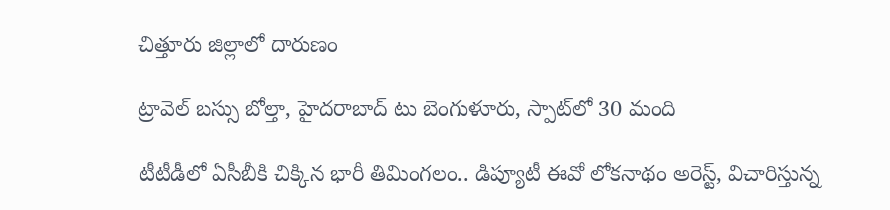చిత్తూరు జిల్లాలో దారుణం

ట్రావెల్ బస్సు బోల్తా, హైదరాబాద్ టు బెంగుళూరు, స్పాట్‌లో 30 మంది

టీటీడీలో ఏసీబీకి చిక్కిన భారీ తిమింగలం.. డిప్యూటీ ఈవో లోకనాథం అరెస్ట్, విచారిస్తున్న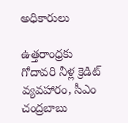అధికారులు

ఉత్తరాంధ్రకు గోదావరి నీళ్ల క్రెడిట్ వ్యవహారం, సీఎం చంద్రబాబు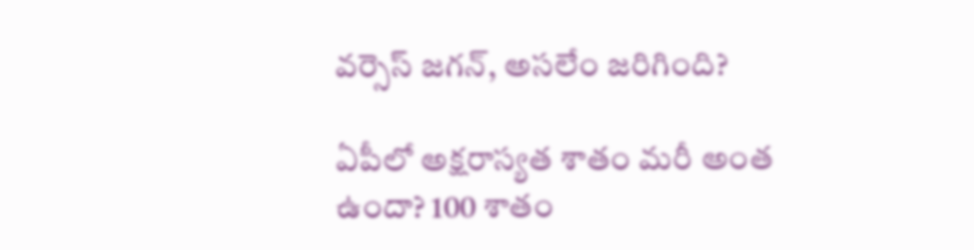వర్సెస్ జగన్, అసలేం జరిగింది?

ఏపీలో అక్షరాస్యత శాతం మరీ అంత ఉందా? 100 శాతం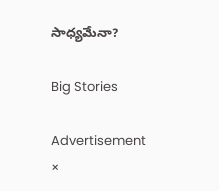సాధ్యమేనా?

Big Stories

Advertisement
×